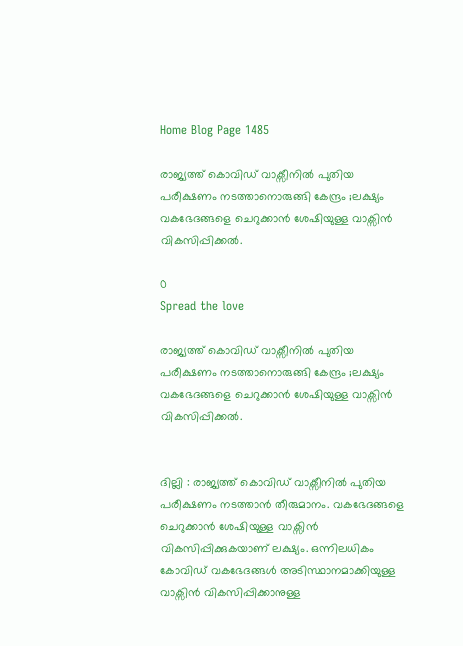Home Blog Page 1485

രാജ്യത്ത് കൊവിഡ് വാക്സീനിൽ പുതിയ പരീക്ഷണം നടത്താനൊരുങ്ങി കേന്ദ്രം ;ലക്ഷ്യം വകഭേദങ്ങളെ ചെറുക്കാൻ ശേഷിയുള്ള വാക്സിൻ വികസിപ്പിക്കൽ.

0
Spread the love

രാജ്യത്ത് കൊവിഡ് വാക്സീനിൽ പുതിയ പരീക്ഷണം നടത്താനൊരുങ്ങി കേന്ദ്രം ;ലക്ഷ്യം വകഭേദങ്ങളെ ചെറുക്കാൻ ശേഷിയുള്ള വാക്സിൻ വികസിപ്പിക്കൽ.


ദില്ലി : രാജ്യത്ത് കൊവിഡ് വാക്സീനിൽ പുതിയ പരീക്ഷണം നടത്താൻ തീരുമാനം. വകഭേദങ്ങളെ ചെറുക്കാൻ ശേഷിയുള്ള വാക്സിൻ വികസിപ്പിക്കുകയാണ് ലക്ഷ്യം. ഒന്നിലധികം കോവിഡ് വകഭേദങ്ങൾ അടിസ്ഥാനമാക്കിയുള്ള വാക്സിൻ വികസിപ്പിക്കാനുള്ള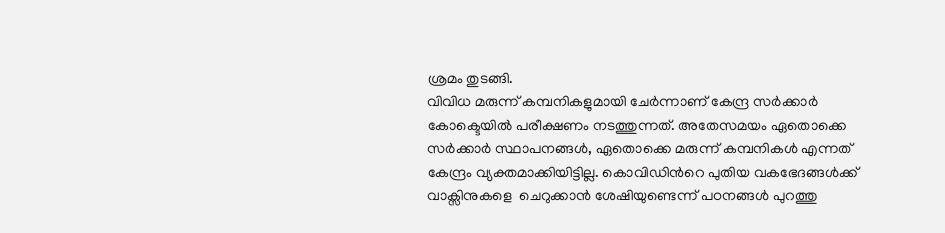ശ്രമം തുടങ്ങി.
വിവിധ മരുന്ന് കമ്പനികളുമായി ചേർന്നാണ് കേന്ദ്ര സർക്കാർ കോക്ടെയിൽ പരീക്ഷണം നടത്തുന്നത്. അതേസമയം ഏതൊക്കെ സർക്കാർ സ്ഥാപനങ്ങൾ, ഏതൊക്കെ മരുന്ന് കമ്പനികൾ എന്നത് കേന്ദ്രം വ്യക്തമാക്കിയിട്ടില്ല. കൊവിഡിന്‍റെ പുതിയ വകഭേദങ്ങൾക്ക് വാക്സിനുകളെ  ചെറുക്കാൻ ശേഷിയുണ്ടെന്ന് പഠനങ്ങൾ പുറത്തു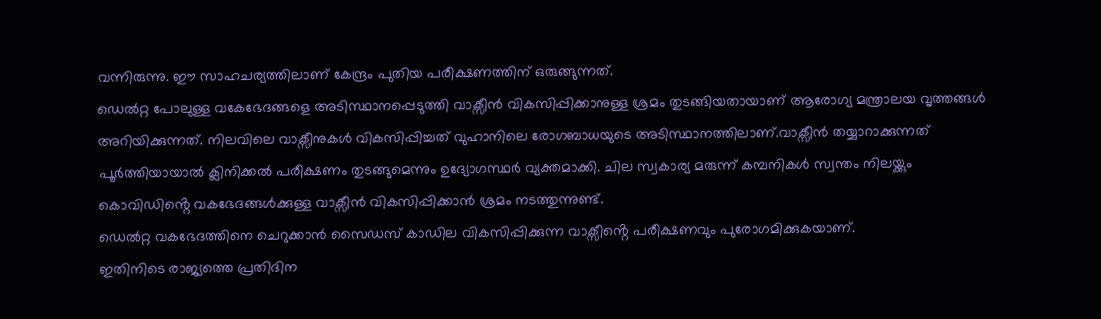വന്നിരുന്നു. ഈ സാഹചര്യത്തിലാണ് കേന്ദ്രം പുതിയ പരീക്ഷണത്തിന് ഒരുങ്ങുന്നത്.
ഡെൽറ്റ പോലുള്ള വകേഭേദങ്ങളെ അടിസ്ഥാനപ്പെടുത്തി വാക്സീൻ വികസിപ്പിക്കാനുള്ള ശ്രമം തുടങ്ങിയതായാണ് ആരോഗ്യ മന്ത്രാലയ വൃത്തങ്ങൾ അറിയിക്കുന്നത്. നിലവിലെ വാക്സീനുകൾ വികസിപ്പിച്ചത് വുഹാനിലെ രോഗബാധയുടെ അടിസ്ഥാനത്തിലാണ്.വാക്സീൻ തയ്യാറാക്കുന്നത് പൂർത്തിയായാൽ ക്ലിനിക്കൽ പരീക്ഷണം തുടങ്ങുമെന്നും ഉദ്യോഗസ്ഥർ വ്യക്തമാക്കി. ചില സ്വകാര്യ മരുന്ന് കമ്പനികൾ സ്വന്തം നിലയ്ക്കും കൊവിഡിൻ്റെ വകഭേദങ്ങൾക്കുള്ള വാക്സീൻ വികസിപ്പിക്കാൻ ശ്രമം നടത്തുന്നുണ്ട്.
ഡെൽറ്റ വകഭേദത്തിനെ ചെറുക്കാൻ സൈഡസ് കാഡില വികസിപ്പിക്കുന്ന വാക്സീൻ്റെ പരീക്ഷണവും പുരോഗമിക്കുകയാണ്.
ഇതിനിടെ രാജ്യത്തെ പ്രതിദിന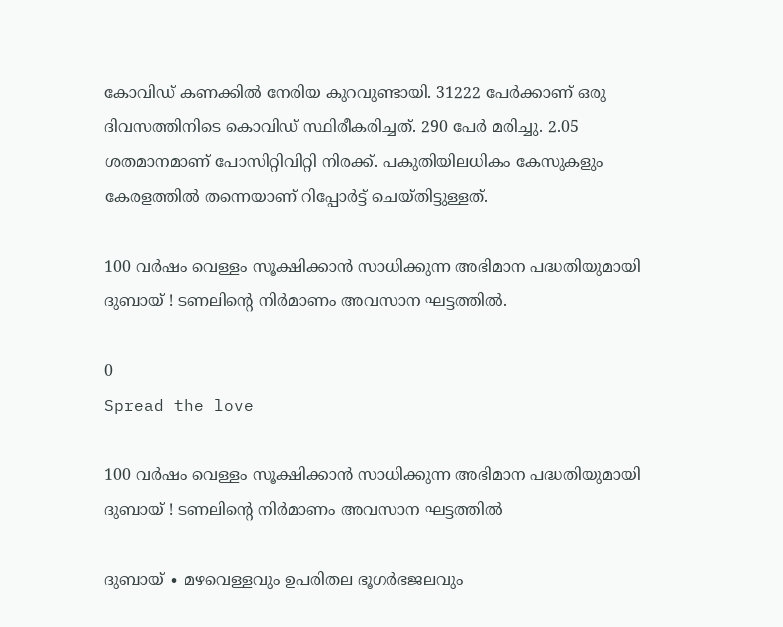കോവിഡ് കണക്കിൽ നേരിയ കുറവുണ്ടായി. 31222 പേർക്കാണ് ഒരു ദിവസത്തിനിടെ കൊവിഡ് സ്ഥിരീകരിച്ചത്. 290 പേർ മരിച്ചു. 2.05 ശതമാനമാണ് പോസിറ്റിവിറ്റി നിരക്ക്. പകുതിയിലധികം കേസുകളും കേരളത്തിൽ തന്നെയാണ് റിപ്പോർട്ട്‌ ചെയ്തിട്ടുള്ളത്.

100 വർഷം വെള്ളം സൂക്ഷിക്കാൻ സാധിക്കുന്ന അഭിമാന പദ്ധതിയുമായി ദുബായ് ! ടണലിന്റെ നിർമാണം അവസാന ഘട്ടത്തിൽ.

0
Spread the love

100 വർഷം വെള്ളം സൂക്ഷിക്കാൻ സാധിക്കുന്ന അഭിമാന പദ്ധതിയുമായി ദുബായ് ! ടണലിന്റെ നിർമാണം അവസാന ഘട്ടത്തിൽ

ദുബായ് ∙ മഴവെള്ളവും ഉപരിതല ഭൂഗർഭജലവും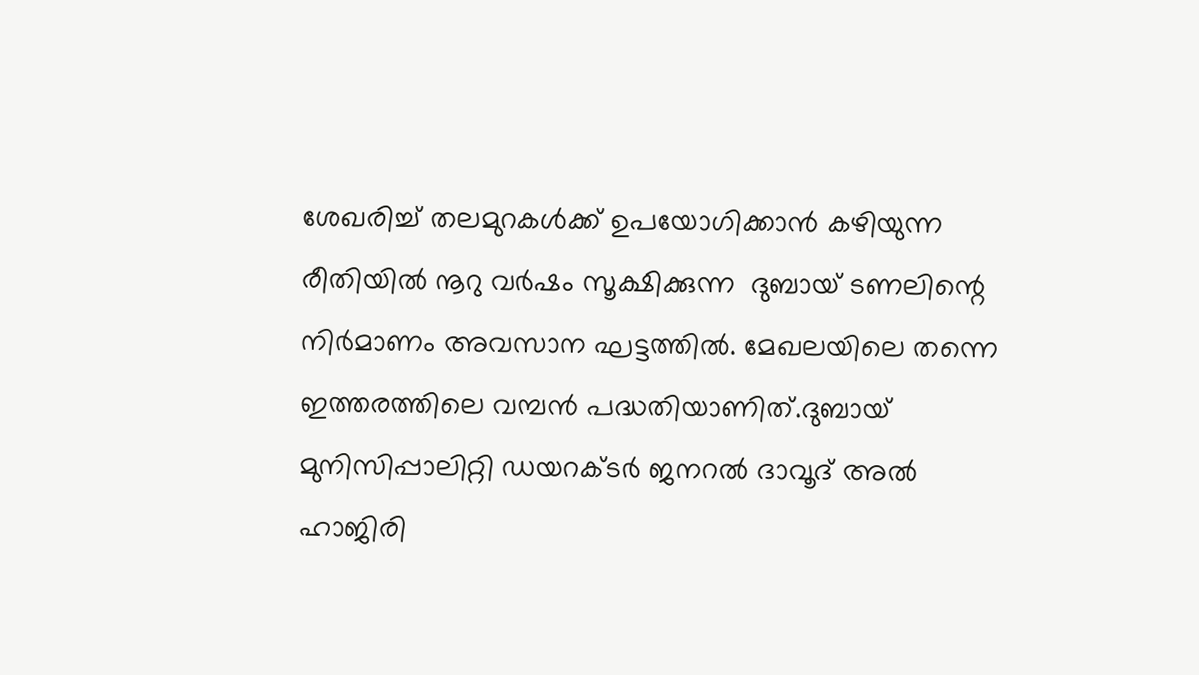ശേഖരിച്ച് തലമുറകൾക്ക് ഉപയോഗിക്കാൻ കഴിയുന്ന രീതിയിൽ നൂറു വർഷം സൂക്ഷിക്കുന്ന  ദുബായ് ടണലിന്റെ നിർമാണം അവസാന ഘട്ടത്തിൽ. മേഖലയിലെ തന്നെ ഇത്തരത്തിലെ വമ്പൻ പദ്ധതിയാണിത്.ദുബായ് മുനിസിപ്പാലിറ്റി ഡയറക്ടർ ജനറൽ ദാവൂദ് അൽ ഹാജിരി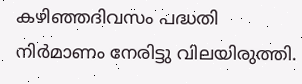കഴിഞ്ഞദിവസം പദ്ധതി നിർമാണം നേരിട്ടു വിലയിരുത്തി.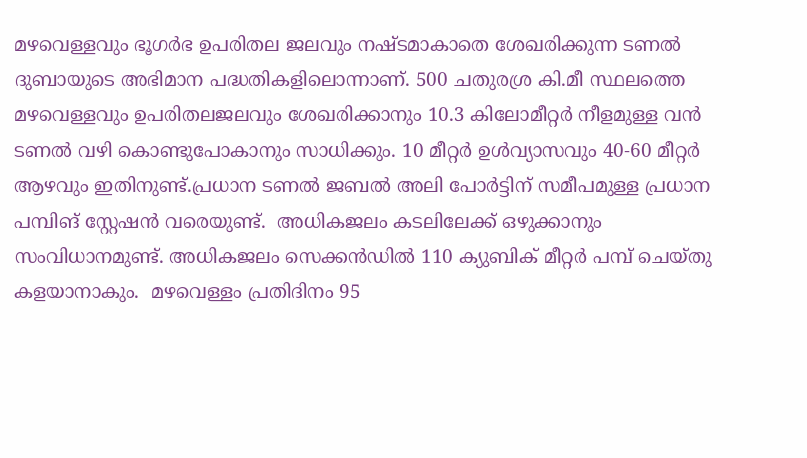മഴവെള്ളവും ഭൂഗർഭ ഉപരിതല ജലവും നഷ്ടമാകാതെ ശേഖരിക്കുന്ന ടണൽ ദുബായുടെ അഭിമാന പദ്ധതികളിലൊന്നാണ്. 500 ചതുരശ്ര കി.മീ സ്ഥലത്തെ മഴവെള്ളവും ഉപരിതലജലവും ശേഖരിക്കാനും 10.3 കിലോമീറ്റർ നീളമുള്ള വൻ ടണൽ വഴി കൊണ്ടുപോകാനും സാധിക്കും. 10 മീറ്റർ ഉൾവ്യാസവും 40-60 മീറ്റർ ആഴവും ഇതിനുണ്ട്.പ്രധാന ടണൽ ജബൽ അലി പോർട്ടിന് സമീപമുള്ള പ്രധാന പമ്പിങ് സ്റ്റേഷൻ വരെയുണ്ട്.  അധികജലം കടലിലേക്ക് ഒഴുക്കാനും സംവിധാനമുണ്ട്. അധികജലം സെക്കൻഡിൽ 110 ക്യുബിക് മീറ്റർ പമ്പ് ചെയ്തു കളയാനാകും.  മഴവെള്ളം പ്രതിദിനം 95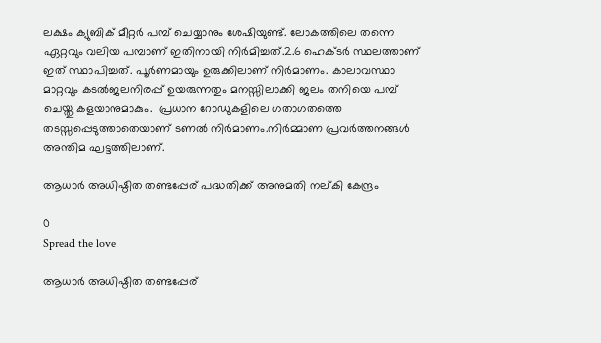ലക്ഷം ക്യുബിക് മീറ്റർ പമ്പ് ചെയ്യാനും ശേഷിയുണ്ട്. ലോകത്തിലെ തന്നെ ഏറ്റവും വലിയ പമ്പാണ് ഇതിനായി നിർമിച്ചത്.2.6 ഹെക്ടർ സ്ഥലത്താണ് ഇത് സ്ഥാപിച്ചത്. പൂർണമായും ഉരുക്കിലാണ് നിർമാണം. കാലാവസ്ഥാ മാറ്റവും കടൽജലനിരപ്പ് ഉയരുന്നതും മനസ്സിലാക്കി ജലം തനിയെ പമ്പ് ചെയ്തു കളയാനുമാകും.  പ്രധാന റോഡുകളിലെ ഗതാഗതത്തെ  തടസ്സപ്പെടുത്താതെയാണ് ടണൽ നിർമാണം.നിർമ്മാണ പ്രവർത്തനങ്ങൾ അന്തിമ ഘട്ടത്തിലാണ്.

ആധാർ അധിഷ്ഠിത തണ്ടപ്പേര് പദ്ധതിക്ക് അനുമതി നല്കി കേന്ദ്രം

0
Spread the love

ആധാർ അധിഷ്ഠിത തണ്ടപ്പേര്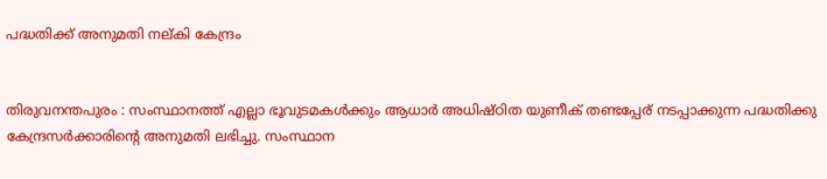പദ്ധതിക്ക് അനുമതി നല്കി കേന്ദ്രം


തിരുവനന്തപുരം : സംസ്ഥാനത്ത് എല്ലാ ഭൂവുടമകൾക്കും ആധാർ അധിഷ്ഠിത യുണീക് തണ്ടപ്പേര് നടപ്പാക്കുന്ന പദ്ധതിക്കു കേന്ദ്രസർക്കാരിന്റെ അനുമതി ലഭിച്ചു. സംസ്ഥാന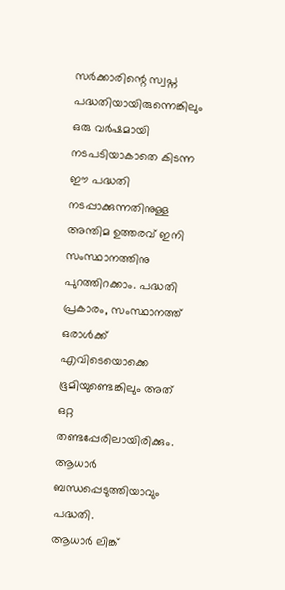സർക്കാരിന്റെ സ്വപ്ന പദ്ധതിയായിരുന്നെങ്കിലും ഒരു വർഷമായി നടപടിയാകാതെ കിടന്ന ഈ പദ്ധതി നടപ്പാക്കുന്നതിനുള്ള അന്തിമ ഉത്തരവ് ഇനി സംസ്ഥാനത്തിനു പുറത്തിറക്കാം. പദ്ധതി പ്രകാരം, സംസ്ഥാനത്ത് ഒരാൾക്ക് എവിടെയൊക്കെ ഭൂമിയുണ്ടെങ്കിലും അത് ഒറ്റ തണ്ടപ്പേരിലായിരിക്കും. ആധാർ ബന്ധപ്പെടുത്തിയാവും പദ്ധതി.
ആധാർ ലിങ്ക്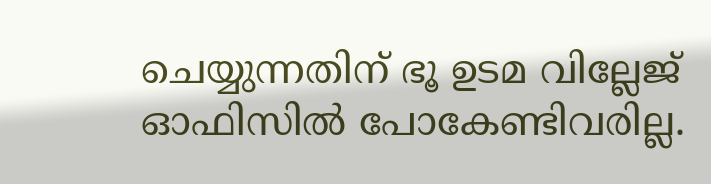ചെയ്യുന്നതിന് ഭൂ ഉടമ വില്ലേജ് ഓഫിസിൽ പോകേണ്ടിവരില്ല.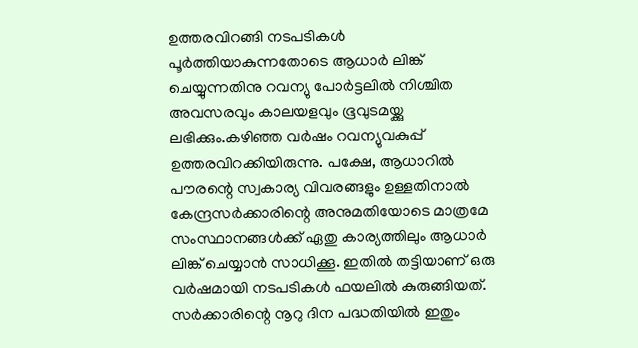ഉത്തരവിറങ്ങി നടപടികൾ പൂർത്തിയാകുന്നതോടെ ആധാർ ലിങ്ക് ചെയ്യുന്നതിനു റവന്യു പോർട്ടലിൽ നിശ്ചിത അവസരവും കാലയളവും ഭൂവുടമയ്ക്കു ലഭിക്കും.കഴിഞ്ഞ വർഷം റവന്യുവകുപ്പ് ഉത്തരവിറക്കിയിരുന്നു. പക്ഷേ, ആധാറിൽ പൗരന്റെ സ്വകാര്യ വിവരങ്ങളും ഉള്ളതിനാൽ കേന്ദ്രസർക്കാരിന്റെ അനുമതിയോടെ മാത്രമേ സംസ്ഥാനങ്ങൾക്ക് ഏതു കാര്യത്തിലും ആധാർ ലിങ്ക് ചെയ്യാൻ സാധിക്കൂ. ഇതിൽ തട്ടിയാണ് ഒരു വർഷമായി നടപടികൾ ഫയലിൽ കുരുങ്ങിയത്. സർക്കാരിന്റെ നൂറു ദിന പദ്ധതിയിൽ ഇതും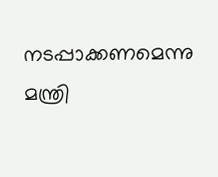നടപ്പാക്കണമെന്നു മന്ത്രി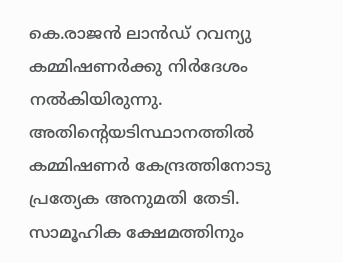കെ.രാജൻ ലാൻഡ് റവന്യു കമ്മിഷണർക്കു നിർദേശം നൽകിയിരുന്നു. അതിന്റെയടിസ്ഥാനത്തിൽ കമ്മിഷണർ കേന്ദ്രത്തിനോടു പ്രത്യേക അനുമതി തേടി.
സാമൂഹിക ക്ഷേമത്തിനും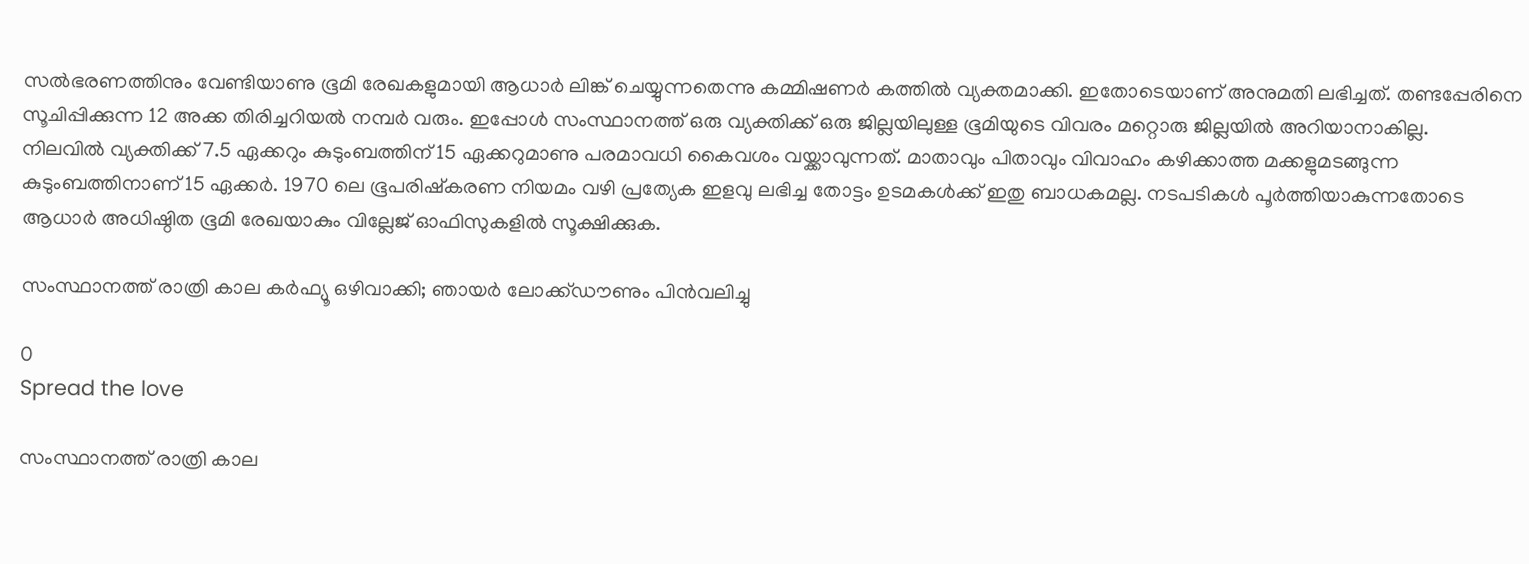സൽഭരണത്തിനും വേണ്ടിയാണു ഭൂമി രേഖകളുമായി ആധാർ ലിങ്ക് ചെയ്യുന്നതെന്നു കമ്മിഷണർ കത്തിൽ വ്യക്തമാക്കി. ഇതോടെയാണ് അനുമതി ലഭിച്ചത്. തണ്ടപ്പേരിനെ സൂചിപ്പിക്കുന്ന 12 അക്ക തിരിച്ചറിയൽ നമ്പർ വരും. ഇപ്പോൾ സംസ്ഥാനത്ത് ഒരു വ്യക്തിക്ക് ഒരു ജില്ലയിലുള്ള ഭൂമിയുടെ വിവരം മറ്റൊരു ജില്ലയിൽ അറിയാനാകില്ല.
നിലവിൽ വ്യക്തിക്ക് 7.5 ഏക്കറും കുടുംബത്തിന് 15 ഏക്കറുമാണു പരമാവധി കൈവശം വയ്ക്കാവുന്നത്. മാതാവും പിതാവും വിവാഹം കഴിക്കാത്ത മക്കളുമടങ്ങുന്ന കുടുംബത്തിനാണ് 15 ഏക്കർ. 1970 ലെ ഭൂപരിഷ്കരണ നിയമം വഴി പ്രത്യേക ഇളവു ലഭിച്ച തോട്ടം ഉടമകൾക്ക് ഇതു ബാധകമല്ല. നടപടികൾ പൂർത്തിയാകുന്നതോടെ ആധാർ അധിഷ്ഠിത ഭൂമി രേഖയാകും വില്ലേജ് ഓഫിസുകളിൽ സൂക്ഷിക്കുക.

സംസ്ഥാനത്ത് രാത്രി കാല കർഫ്യൂ ഒഴിവാക്കി; ഞായർ ലോക്ക്ഡൗണും പിൻവലിച്ചു

0
Spread the love

സംസ്ഥാനത്ത് രാത്രി കാല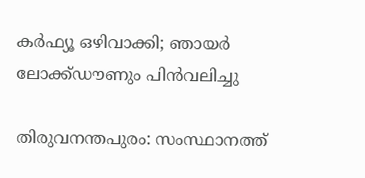കർഫ്യൂ ഒഴിവാക്കി; ഞായർ ലോക്ക്ഡൗണും പിൻവലിച്ചു

തിരുവനന്തപുരം: സംസ്ഥാനത്ത്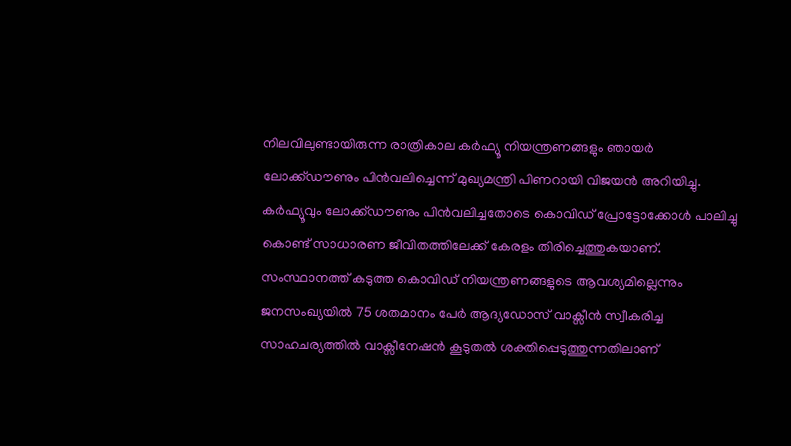നിലവിലുണ്ടായിരുന്ന രാത്രികാല കർഫ്യൂ നിയന്ത്രണങ്ങളും ഞായർ ലോക്ക്ഡൗണും പിൻവലിച്ചെന്ന് മുഖ്യമന്ത്രി പിണറായി വിജയൻ അറിയിച്ചു. കർഫ്യൂവും ലോക്ക്ഡൗണും പിൻവലിച്ചതോടെ കൊവിഡ് പ്രോട്ടോക്കോൾ പാലിച്ചു കൊണ്ട് സാധാരണ ജീവിതത്തിലേക്ക് കേരളം തിരിച്ചെത്തുകയാണ്.
സംസ്ഥാനത്ത് കടുത്ത കൊവിഡ് നിയന്ത്രണങ്ങളുടെ ആവശ്യമില്ലെന്നും ജനസംഖ്യയിൽ 75 ശതമാനം പേ‍ർ ആദ്യഡോസ് വാക്സീൻ സ്വീകരിച്ച സാഹചര്യത്തിൽ വാക്സീനേഷൻ കൂടുതൽ ശക്തിപ്പെടുത്തുന്നതിലാണ്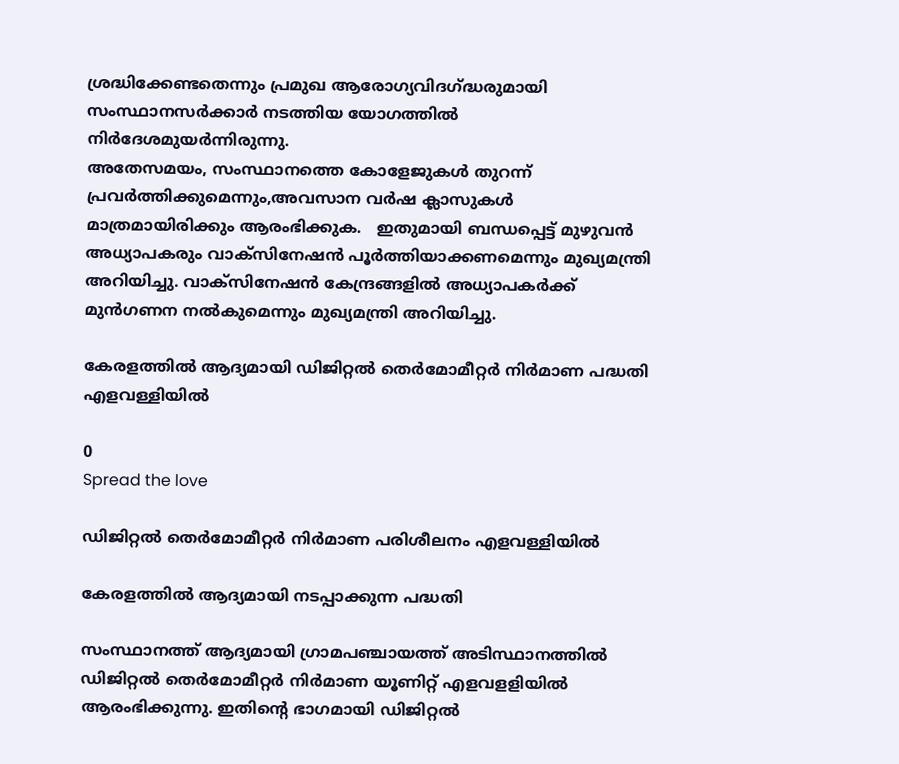ശ്രദ്ധിക്കേണ്ടതെന്നും പ്രമുഖ ആരോഗ്യവിദഗ്ദ്ധരുമായി സംസ്ഥാനസർക്കാർ നടത്തിയ യോഗത്തിൽ നിർദേശമുയർന്നിരുന്നു.
അതേസമയം, സംസ്ഥാനത്തെ കോളേജുകൾ തുറന്ന് പ്രവർത്തിക്കുമെന്നും,അവസാന വർഷ ക്ലാസുകൾ മാത്രമായിരിക്കും ആരംഭിക്കുക.   ഇതുമായി ബന്ധപ്പെട്ട് മുഴുവൻ അധ്യാപകരും വാക്സിനേഷൻ പൂർത്തിയാക്കണമെന്നും മുഖ്യമന്ത്രി അറിയിച്ചു. വാക്സിനേഷൻ കേന്ദ്രങ്ങളിൽ അധ്യാപകർക്ക് മുൻഗണന നൽകുമെന്നും മുഖ്യമന്ത്രി അറിയിച്ചു.

കേരളത്തിൽ ആദ്യമായി ഡിജിറ്റൽ തെർമോമീറ്റർ നിർമാണ പദ്ധതി എളവള്ളിയിൽ

0
Spread the love

ഡിജിറ്റൽ തെർമോമീറ്റർ നിർമാണ പരിശീലനം എളവള്ളിയിൽ

കേരളത്തിൽ ആദ്യമായി നടപ്പാക്കുന്ന പദ്ധതി

സംസ്ഥാനത്ത് ആദ്യമായി ഗ്രാമപഞ്ചായത്ത് അടിസ്ഥാനത്തിൽ ഡിജിറ്റൽ തെർമോമീറ്റർ നിർമാണ യൂണിറ്റ് എളവളളിയിൽ ആരംഭിക്കുന്നു. ഇതിൻ്റെ ഭാഗമായി ഡിജിറ്റൽ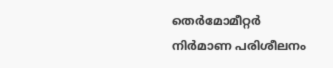തെർമോമീറ്റർ നിർമാണ പരിശീലനം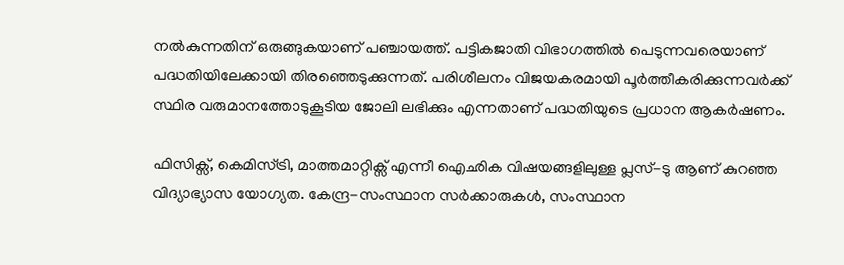നൽകുന്നതിന് ഒരുങ്ങുകയാണ് പഞ്ചായത്ത്. പട്ടികജാതി വിഭാഗത്തിൽ പെടുന്നവരെയാണ് പദ്ധതിയിലേക്കായി തിരഞ്ഞെടുക്കുന്നത്. പരിശീലനം വിജയകരമായി പൂർത്തീകരിക്കുന്നവർക്ക് സ്ഥിര വരുമാനത്തോടുകൂടിയ ജോലി ലഭിക്കും എന്നതാണ് പദ്ധതിയുടെ പ്രധാന ആകർഷണം.

ഫിസിക്സ്, കെമിസ്ട്രി, മാത്തമാറ്റിക്സ് എന്നീ ഐഛിക വിഷയങ്ങളിലുള്ള പ്ലസ്-ടു ആണ് കുറഞ്ഞ വിദ്യാഭ്യാസ യോഗ്യത. കേന്ദ്ര-സംസ്ഥാന സർക്കാരുകൾ, സംസ്ഥാന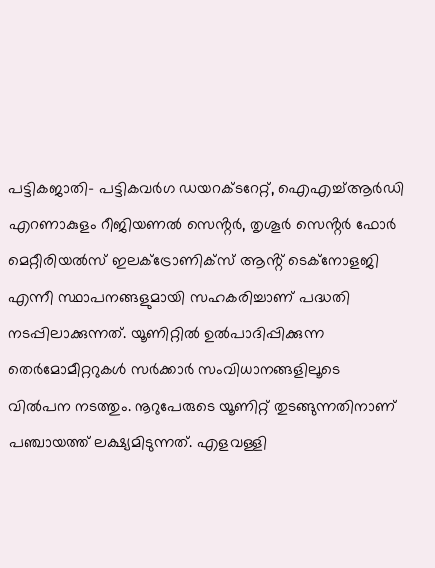പട്ടികജാതി- പട്ടികവർഗ ഡയറക്ടറേറ്റ്, ഐഎച്ച്ആർഡി എറണാകുളം റീജിയണൽ സെൻ്റർ, തൃശൂർ സെൻ്റർ ഫോർ മെറ്റീരിയൽസ് ഇലക്ട്രോണിക്സ് ആൻ്റ് ടെക്നോളജി എന്നീ സ്ഥാപനങ്ങളുമായി സഹകരിച്ചാണ് പദ്ധതി നടപ്പിലാക്കുന്നത്. യൂണിറ്റിൽ ഉൽപാദിപ്പിക്കുന്ന തെർമോമീറ്ററുകൾ സർക്കാർ സംവിധാനങ്ങളിലൂടെ വിൽപന നടത്തും. നൂറുപേരുടെ യൂണിറ്റ് തുടങ്ങുന്നതിനാണ് പഞ്ചായത്ത് ലക്ഷ്യമിടുന്നത്. എളവള്ളി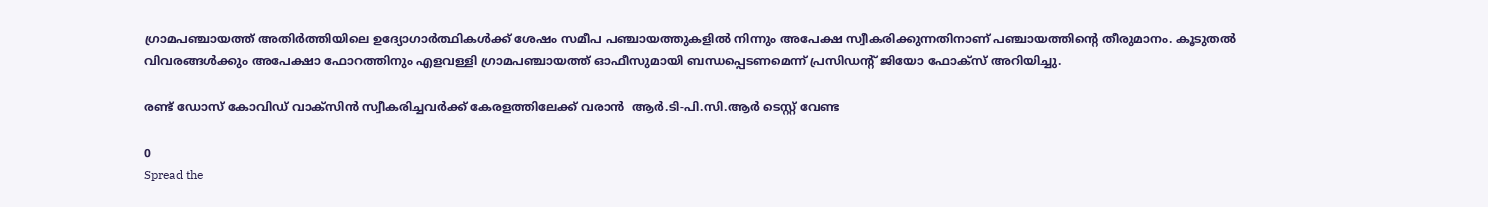ഗ്രാമപഞ്ചായത്ത് അതിർത്തിയിലെ ഉദ്യോഗാർത്ഥികൾക്ക് ശേഷം സമീപ പഞ്ചായത്തുകളിൽ നിന്നും അപേക്ഷ സ്വീകരിക്കുന്നതിനാണ് പഞ്ചായത്തിൻ്റെ തീരുമാനം. കൂടുതൽ വിവരങ്ങൾക്കും അപേക്ഷാ ഫോറത്തിനും എളവള്ളി ഗ്രാമപഞ്ചായത്ത് ഓഫീസുമായി ബന്ധപ്പെടണമെന്ന് പ്രസിഡൻ്റ് ജിയോ ഫോക്സ് അറിയിച്ചു.

രണ്ട് ഡോസ് കോവിഡ് വാക്‌സിന്‍ സ്വീകരിച്ചവര്‍ക്ക് കേരളത്തിലേക്ക് വരാന്‍ ‍ ആര്‍.ടി-പി.സി.ആര്‍ ടെസ്റ്റ് വേണ്ട

0
Spread the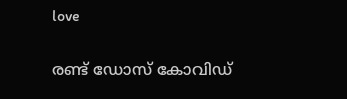love

രണ്ട് ഡോസ് കോവിഡ്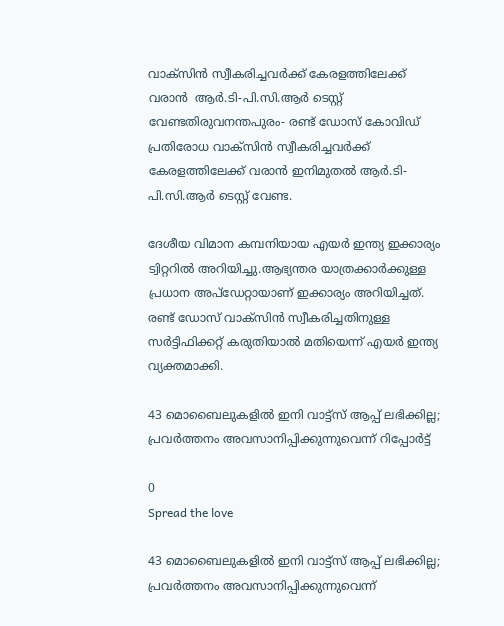വാക്‌സിന്‍ സ്വീകരിച്ചവര്‍ക്ക് കേരളത്തിലേക്ക് വരാന്‍ ‍ ആര്‍.ടി-പി.സി.ആര്‍ ടെസ്റ്റ് വേണ്ടതിരുവനന്തപുരം- രണ്ട് ഡോസ് കോവിഡ് പ്രതിരോധ വാക്‌സിന്‍ സ്വീകരിച്ചവര്‍ക്ക് കേരളത്തിലേക്ക് വരാന്‍ ഇനിമുതല്‍ ആര്‍.ടി-പി.സി.ആര്‍ ടെസ്റ്റ് വേണ്ട.

ദേശീയ വിമാന കമ്പനിയായ എയര്‍ ഇന്ത്യ ഇക്കാര്യം ട്വിറ്ററില്‍ അറിയിച്ചു.ആഭ്യന്തര യാത്രക്കാര്‍ക്കുള്ള പ്രധാന അപ്‌ഡേറ്റായാണ് ഇക്കാര്യം അറിയിച്ചത്. രണ്ട് ഡോസ് വാക്‌സിന്‍ സ്വീകരിച്ചതിനുള്ള സര്‍ട്ടിഫിക്കറ്റ് കരുതിയാല്‍ മതിയെന്ന് എയര്‍ ഇന്ത്യ വ്യക്തമാക്കി.

43 മൊബൈലുകളിൽ ഇനി വാട്ട്സ് ആപ്പ് ലഭിക്കില്ല; പ്രവർത്തനം അവസാനിപ്പിക്കുന്നുവെന്ന് റിപ്പോർട്ട്

0
Spread the love

43 മൊബൈലുകളിൽ ഇനി വാട്ട്സ് ആപ്പ് ലഭിക്കില്ല; പ്രവർത്തനം അവസാനിപ്പിക്കുന്നുവെന്ന്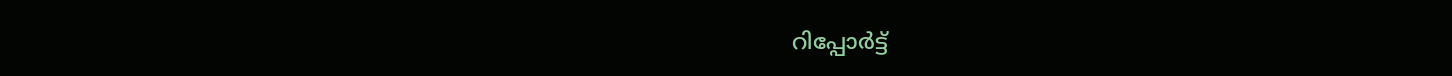റിപ്പോർട്ട്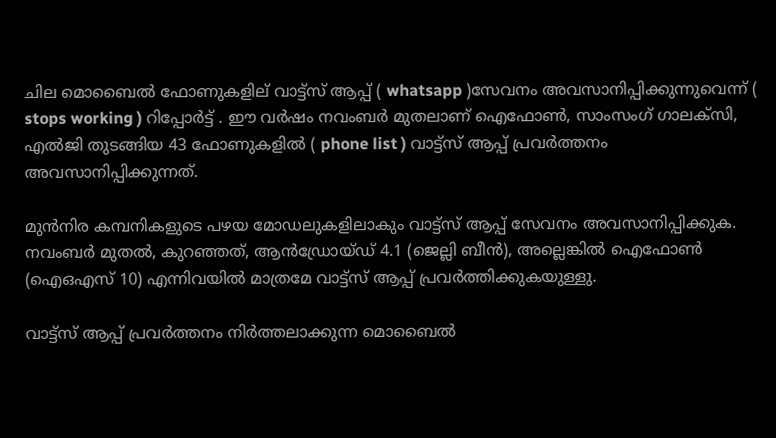ചില മൊബൈൽ ഫോണുകളില്‌ വാട്ട്സ് ആപ്പ് ( whatsapp )സേവനം അവസാനിപ്പിക്കുന്നുവെന്ന് ( stops working ) റിപ്പോർട്ട് . ഈ വർഷം നവംബർ മുതലാണ് ഐഫോൺ, സാംസംഗ് ഗാലക്സി, എൽജി തുടങ്ങിയ 43 ഫോണുകളിൽ ( phone list ) വാട്ട്സ് ആപ്പ് പ്രവർത്തനം അവസാനിപ്പിക്കുന്നത്.

മുൻനിര കമ്പനികളുടെ പഴയ മോഡലുകളിലാകും വാട്ട്സ് ആപ്പ് സേവനം അവസാനിപ്പിക്കുക. നവംബർ മുതൽ, കുറഞ്ഞത്, ആൻഡ്രോയ്ഡ് 4.1 (ജെല്ലി ബീൻ), അല്ലെങ്കിൽ ഐഫോൺ (ഐഒഎസ് 10) എന്നിവയിൽ മാത്രമേ വാട്ട്സ് ആപ്പ് പ്രവർത്തിക്കുകയുള്ളു.

വാട്ട്സ് ആപ്പ് പ്രവർത്തനം നിർത്തലാക്കുന്ന മൊബൈൽ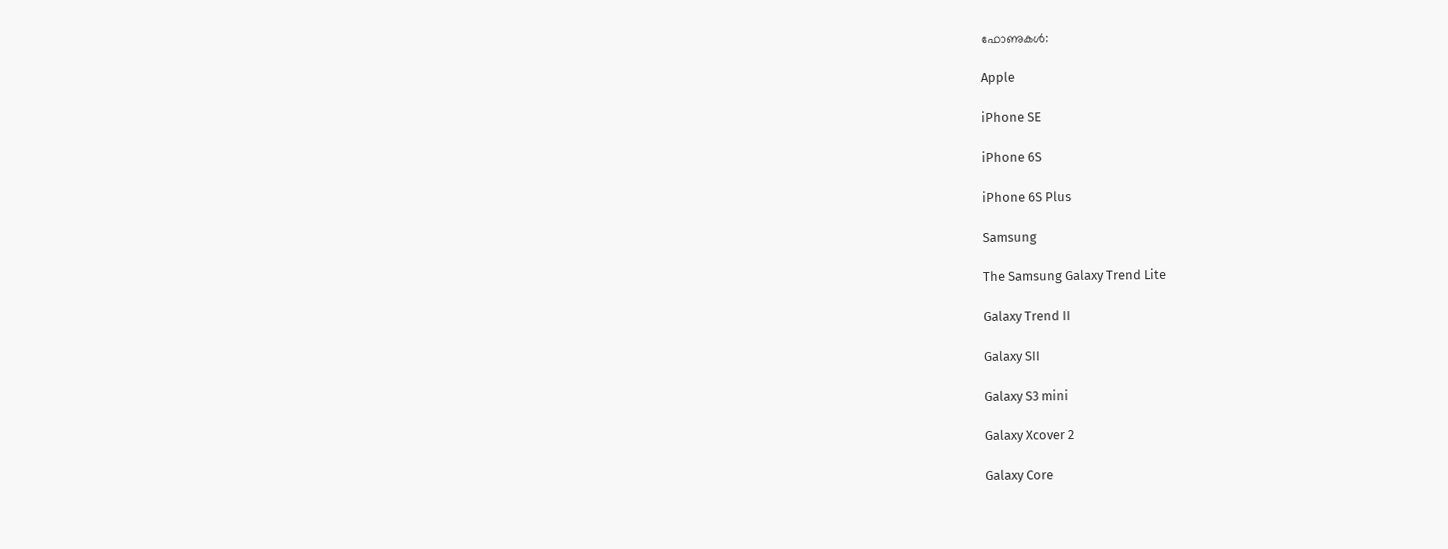ഫോണുകൾ:

Apple

iPhone SE

iPhone 6S

iPhone 6S Plus

Samsung

The Samsung Galaxy Trend Lite

Galaxy Trend II

Galaxy SII

Galaxy S3 mini

Galaxy Xcover 2

Galaxy Core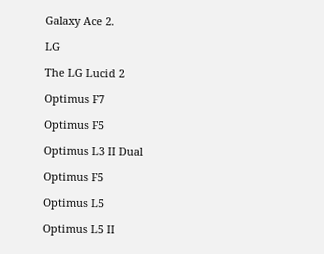Galaxy Ace 2.

LG

The LG Lucid 2

Optimus F7

Optimus F5

Optimus L3 II Dual

Optimus F5

Optimus L5

Optimus L5 II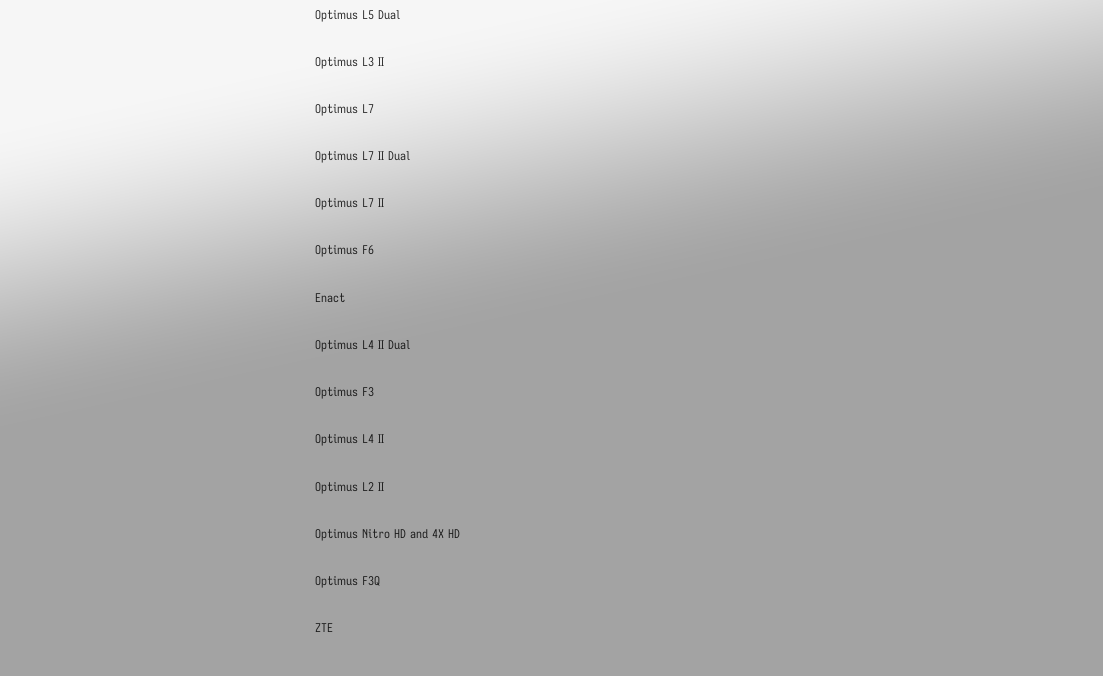Optimus L5 Dual

Optimus L3 II

Optimus L7

Optimus L7 II Dual

Optimus L7 II

Optimus F6

Enact

Optimus L4 II Dual

Optimus F3

Optimus L4 II

Optimus L2 II

Optimus Nitro HD and 4X HD

Optimus F3Q

ZTE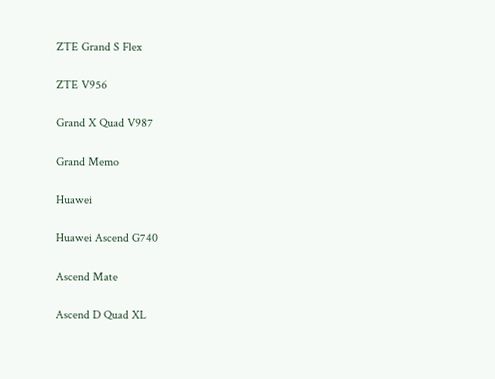ZTE Grand S Flex

ZTE V956

Grand X Quad V987

Grand Memo

Huawei

Huawei Ascend G740

Ascend Mate

Ascend D Quad XL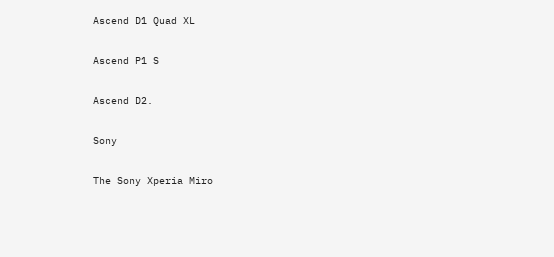Ascend D1 Quad XL

Ascend P1 S

Ascend D2.

Sony

The Sony Xperia Miro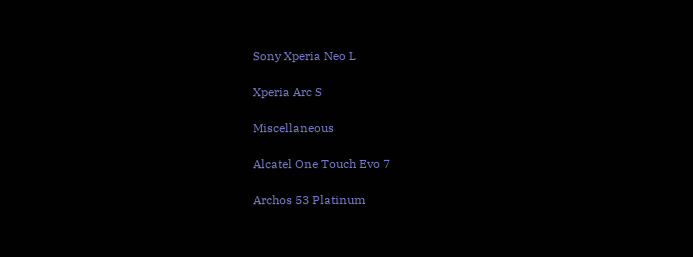Sony Xperia Neo L

Xperia Arc S

Miscellaneous

Alcatel One Touch Evo 7

Archos 53 Platinum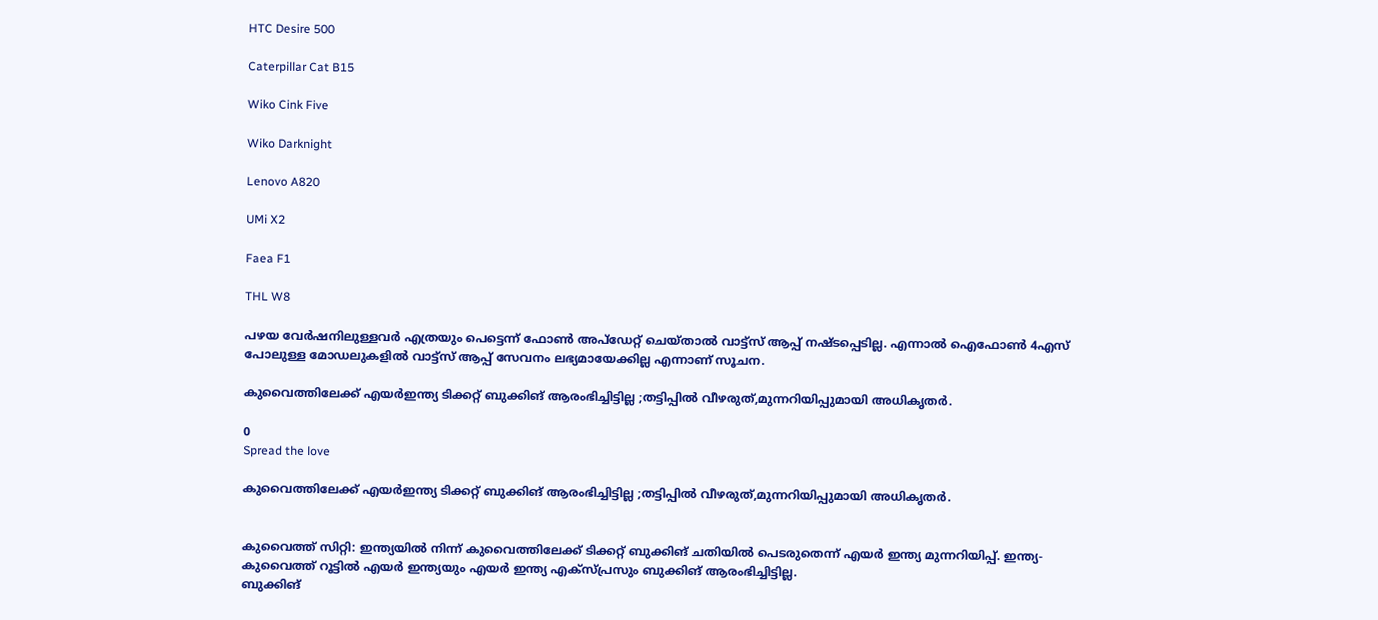HTC Desire 500

Caterpillar Cat B15

Wiko Cink Five

Wiko Darknight

Lenovo A820

UMi X2

Faea F1

THL W8

പഴയ വേർഷനിലുള്ളവർ എത്രയും പെട്ടെന്ന് ഫോൺ അപ്ഡേറ്റ് ചെയ്താൽ വാട്ട്സ് ആപ്പ് നഷ്ടപ്പെടില്ല. എന്നാൽ ഐഫോൺ 4എസ് പോലുള്ള മോഡലുകളിൽ വാട്ട്സ് ആപ്പ് സേവനം ലഭ്യമായേക്കില്ല എന്നാണ് സൂചന.

കുവൈത്തിലേക്ക് എയർഇന്ത്യ ടിക്കറ്റ് ബുക്കിങ് ആരംഭിച്ചിട്ടില്ല ;തട്ടിപ്പിൽ വീഴരുത്,മുന്നറിയിപ്പുമായി അധികൃതർ.

0
Spread the love

കുവൈത്തിലേക്ക് എയർഇന്ത്യ ടിക്കറ്റ് ബുക്കിങ് ആരംഭിച്ചിട്ടില്ല ;തട്ടിപ്പിൽ വീഴരുത്,മുന്നറിയിപ്പുമായി അധികൃതർ.


കുവൈത്ത് സിറ്റി: ഇന്ത്യയിൽ നിന്ന് കുവൈത്തിലേക്ക് ടിക്കറ്റ് ബുക്കിങ് ചതിയിൽ പെടരുതെന്ന് എയർ ഇന്ത്യ മുന്നറിയിപ്പ്. ഇന്ത്യ-കുവൈത്ത് റൂട്ടിൽ എയർ ഇന്ത്യയും എയർ ഇന്ത്യ എക്സ്പ്രസും ബുക്കിങ് ആരംഭിച്ചിട്ടില്ല.
ബുക്കിങ്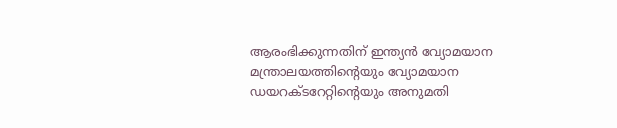ആരംഭിക്കുന്നതിന് ഇന്ത്യൻ വ്യോമയാന മന്ത്രാലയത്തിന്റെയും വ്യോമയാന ഡയറക്ടറേറ്റിന്റെയും അനുമതി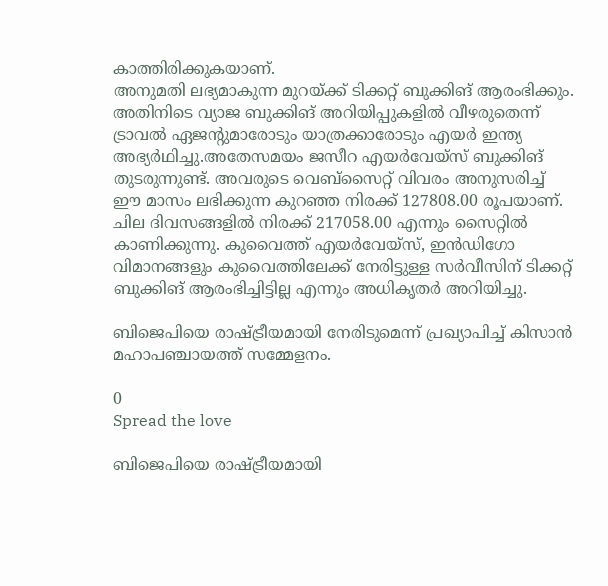കാത്തിരിക്കുകയാണ്.
അനുമതി ലഭ്യമാകുന്ന മുറയ്ക്ക് ടിക്കറ്റ് ബുക്കിങ് ആരംഭിക്കും. അതിനിടെ വ്യാജ ബുക്കിങ് അറിയിപ്പുകളിൽ വീഴരുതെന്ന് ട്രാവൽ ഏജന്റുമാരോടും യാത്രക്കാരോടും എയർ ഇന്ത്യ അഭ്യർഥിച്ചു.അതേസമയം ജസീറ എയർവേയ്സ് ബുക്കിങ് തുടരുന്നുണ്ട്. അവരുടെ വെബ്സൈറ്റ് വിവരം അനുസരിച്ച് ഈ മാസം ലഭിക്കുന്ന കുറഞ്ഞ നിരക്ക് 127808.00 രൂപയാണ്. ചില ദിവസങ്ങളിൽ നിരക്ക് 217058.00 എന്നും സൈറ്റിൽ കാണിക്കുന്നു. കുവൈത്ത് എയർവേയ്സ്, ഇൻഡിഗോ വിമാനങ്ങളും കുവൈത്തിലേക്ക് നേരിട്ടുള്ള സർവീസിന് ടിക്കറ്റ് ബുക്കിങ് ആരംഭിച്ചിട്ടില്ല എന്നും അധികൃതർ അറിയിച്ചു.

ബിജെപിയെ രാഷ്ട്രീയമായി നേരിടുമെന്ന് പ്രഖ്യാപിച്ച് കിസാൻ മഹാപഞ്ചായത്ത് സമ്മേളനം.

0
Spread the love

ബിജെപിയെ രാഷ്ട്രീയമായി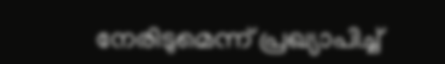നേരിടുമെന്ന് പ്രഖ്യാപിച്ച്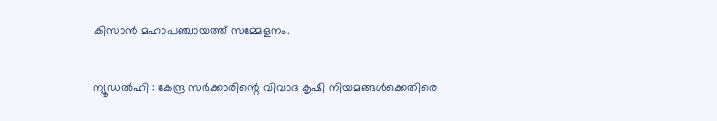കിസാൻ മഹാപഞ്ചായത്ത് സമ്മേളനം.


ന്യൂഡൽഹി : കേന്ദ്ര സർക്കാരിന്റെ വിവാദ കൃഷി നിയമങ്ങൾക്കെതിരെ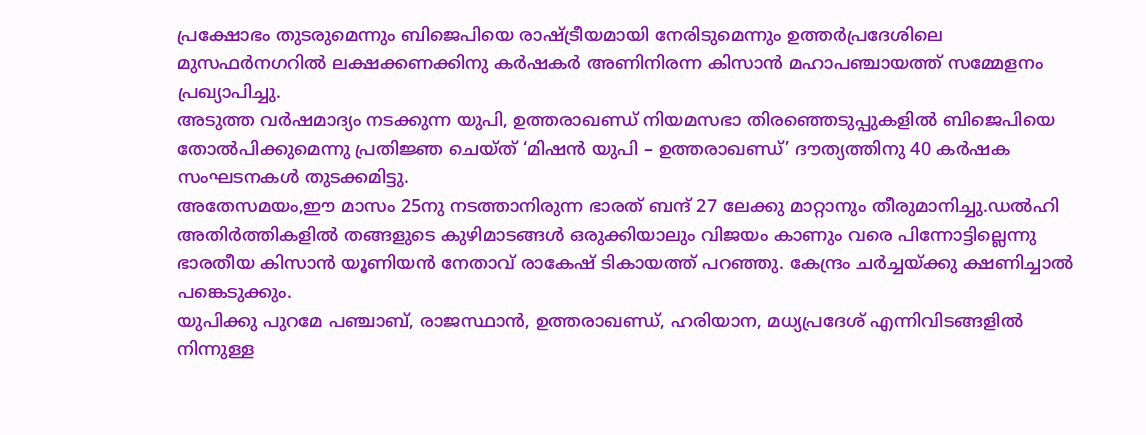പ്രക്ഷോഭം തുടരുമെന്നും ബിജെപിയെ രാഷ്ട്രീയമായി നേരിടുമെന്നും ഉത്തർപ്രദേശിലെ മുസഫർനഗറിൽ ലക്ഷക്കണക്കിനു കർഷകർ അണിനിരന്ന കിസാൻ മഹാപഞ്ചായത്ത് സമ്മേളനം പ്രഖ്യാപിച്ചു.
അടുത്ത വർഷമാദ്യം നടക്കുന്ന യുപി, ഉത്തരാഖണ്ഡ് നിയമസഭാ തിരഞ്ഞെടുപ്പുകളിൽ ബിജെപിയെ തോൽപിക്കുമെന്നു പ്രതിജ്ഞ ചെയ്ത് ‘മിഷൻ യുപി – ഉത്തരാഖണ്ഡ്’ ദൗത്യത്തിനു 40 കർഷക സംഘടനകൾ തുടക്കമിട്ടു.
അതേസമയം,ഈ മാസം 25നു നടത്താനിരുന്ന ഭാരത് ബന്ദ് 27 ലേക്കു മാറ്റാനും തീരുമാനിച്ചു.ഡൽഹി അതിർത്തികളിൽ തങ്ങളുടെ കുഴിമാടങ്ങൾ ഒരുക്കിയാലും വിജയം കാണും വരെ പിന്നോട്ടില്ലെന്നു ഭാരതീയ കിസാൻ യൂണിയൻ നേതാവ് രാകേഷ് ടികായത്ത് പറഞ്ഞു. കേന്ദ്രം ചർച്ചയ്ക്കു ക്ഷണിച്ചാൽ പങ്കെടുക്കും.
യുപിക്കു പുറമേ പഞ്ചാബ്, രാജസ്ഥാൻ, ഉത്തരാഖണ്ഡ്, ഹരിയാന, മധ്യപ്രദേശ് എന്നിവിടങ്ങളിൽ നിന്നുള്ള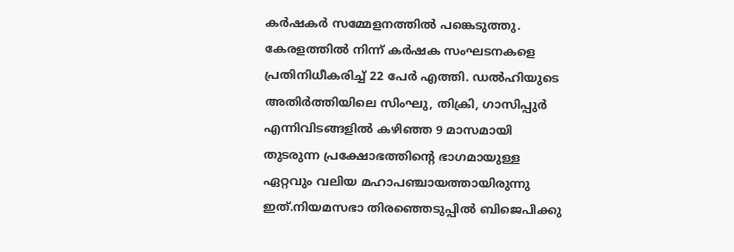കർഷകർ സമ്മേളനത്തിൽ പങ്കെടുത്തു. കേരളത്തിൽ നിന്ന് കർഷക സംഘടനകളെ പ്രതിനിധീകരിച്ച് 22 പേർ എത്തി. ഡൽഹിയുടെ അതിർത്തിയിലെ സിംഘു, തിക്രി, ഗാസിപ്പുർ എന്നിവിടങ്ങളിൽ കഴിഞ്ഞ 9 മാസമായി തുടരുന്ന പ്രക്ഷോഭത്തിന്റെ ഭാഗമായുള്ള ഏറ്റവും വലിയ മഹാപഞ്ചായത്തായിരുന്നു ഇത്.നിയമസഭാ തിരഞ്ഞെടുപ്പിൽ ബിജെപിക്കു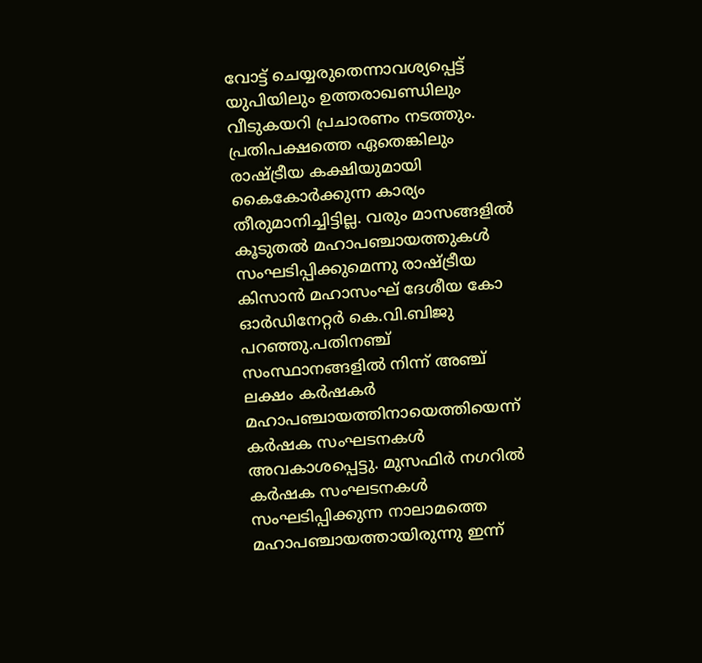വോട്ട് ചെയ്യരുതെന്നാവശ്യപ്പെട്ട് യുപിയിലും ഉത്തരാഖണ്ഡിലും വീടുകയറി പ്രചാരണം നടത്തും.
പ്രതിപക്ഷത്തെ ഏതെങ്കിലും രാഷ്ട്രീയ കക്ഷിയുമായി കൈകോർക്കുന്ന കാര്യം തീരുമാനിച്ചിട്ടില്ല. വരും മാസങ്ങളിൽ കൂടുതൽ മഹാപഞ്ചായത്തുകൾ സംഘടിപ്പിക്കുമെന്നു രാഷ്ട്രീയ കിസാൻ മഹാസംഘ് ദേശീയ കോ ഓർഡിനേറ്റർ കെ.വി.ബിജു പറഞ്ഞു.പതിനഞ്ച് സംസ്ഥാനങ്ങളില്‍ നിന്ന് അഞ്ച് ലക്ഷം കര്‍ഷകര്‍ മഹാപഞ്ചായത്തിനായെത്തിയെന്ന് കര്‍ഷക സംഘടനകള്‍ അവകാശപ്പെട്ടു. മുസഫിര്‍ നഗറില്‍ കര്‍ഷക സംഘടനകള്‍ സംഘടിപ്പിക്കുന്ന നാലാമത്തെ മഹാപഞ്ചായത്തായിരുന്നു ഇന്ന്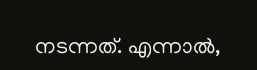നടന്നത്. എന്നാല്‍,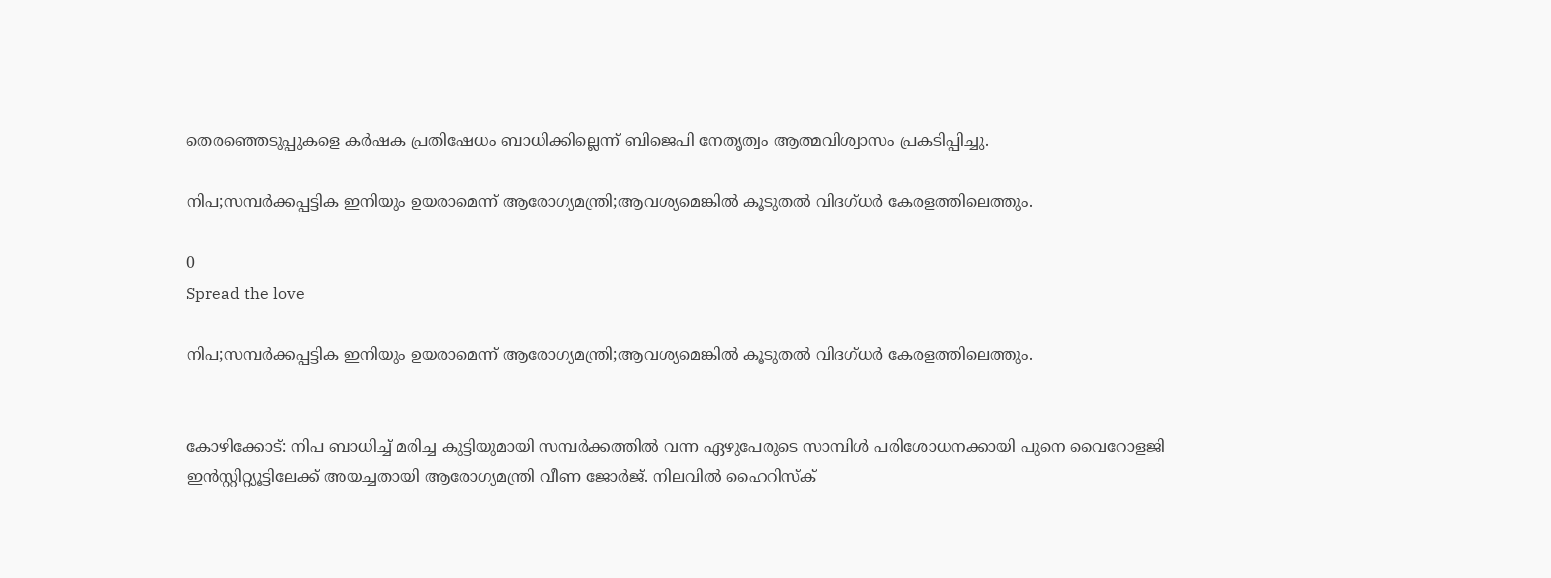തെരഞ്ഞെടുപ്പുകളെ കര്‍ഷക പ്രതിഷേധം ബാധിക്കില്ലെന്ന് ബിജെപി നേതൃത്വം ആത്മവിശ്വാസം പ്രകടിപ്പിച്ചു.

നിപ;സമ്പർക്കപ്പട്ടിക ഇനിയും ഉയരാമെന്ന് ആരോഗ്യമന്ത്രി;ആവശ്യമെങ്കില്‍ കൂടുതല്‍ വിദഗ്‍ധര്‍ കേരളത്തിലെത്തും.

0
Spread the love

നിപ;സമ്പർക്കപ്പട്ടിക ഇനിയും ഉയരാമെന്ന് ആരോഗ്യമന്ത്രി;ആവശ്യമെങ്കില്‍ കൂടുതല്‍ വിദഗ്‍ധര്‍ കേരളത്തിലെത്തും.


കോഴിക്കോട്: നിപ ബാധിച്ച് മരിച്ച കുട്ടിയുമായി സമ്പർക്കത്തിൽ വന്ന ഏഴുപേരുടെ സാമ്പിൾ പരിശോധനക്കായി പുനെ വൈറോളജി ഇൻസ്റ്റിറ്റ്യൂട്ടിലേക്ക് അയച്ചതായി ആരോഗ്യമന്ത്രി വീണ ജോർജ്. നിലവിൽ ഹൈറിസ്ക്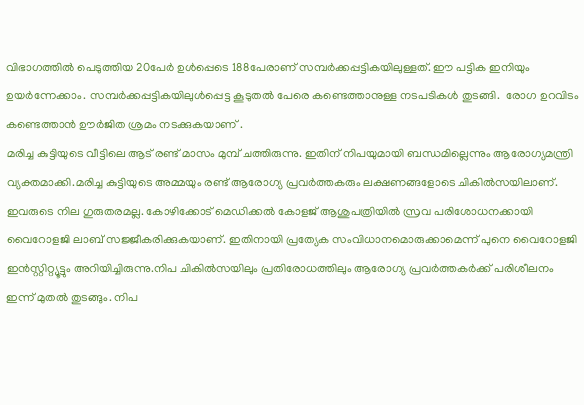വിഭാഗത്തിൽ പെടുത്തിയ 20പേർ ഉൾപ്പെടെ 188പേരാണ് സമ്പർക്കപ്പട്ടികയിലുള്ളത്. ഈ പട്ടിക ഇനിയും ഉയർന്നേക്കാം. സമ്പർക്കപ്പട്ടികയിലുൾപ്പെട്ട കൂടുതൽ പേരെ കണ്ടെത്താനുള്ള നടപടികൾ തുടങ്ങി.  രോഗ ഉറവിടം കണ്ടെത്താൻ ഊർജിത ശ്രമം നടക്കുകയാണ് .
മരിച്ച കുട്ടിയുടെ വീട്ടിലെ ആട് രണ്ട് മാസം മുമ്പ് ചത്തിരുന്നു. ഇതിന് നിപയുമായി ബന്ധമില്ലെന്നും ആരോഗ്യമന്ത്രി വ്യക്തമാക്കി.മരിച്ച കുട്ടിയുടെ അമ്മയും രണ്ട് ആരോഗ്യ പ്രവർത്തകരും ലക്ഷണങ്ങളോടെ ചികിൽസയിലാണ്. ഇവരുടെ നില ഗുരുതരമല്ല. കോഴിക്കോട് മെഡിക്കൽ കോളജ് ആശുപത്രിയിൽ സ്രവ പരിശോധനക്കായി വൈറോളജി ലാബ് സജ്ജീകരിക്കുകയാണ്. ഇതിനായി പ്രത്യേക സംവിധാനമൊരുക്കാമെന്ന് പുനെ വൈറോളജി ഇൻസ്റ്റിറ്റ്യൂട്ടും അറിയിച്ചിരുന്നു.നിപ ചികിൽസയിലും പ്രതിരോധത്തിലും ആരോഗ്യ പ്രവർത്തകർക്ക് പരിശീലനം ഇന്ന് മുതൽ തുടങ്ങും. നിപ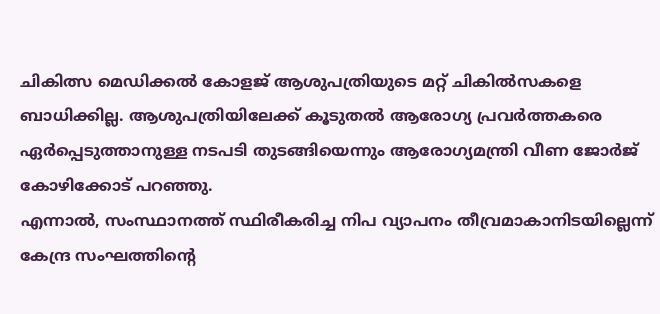ചികിത്സ മെഡിക്കൽ കോളജ് ആശുപത്രിയുടെ മറ്റ് ചികിൽസകളെ ബാധിക്കില്ല. ആശുപത്രിയിലേക്ക് കൂടുതൽ ആരോഗ്യ പ്രവർത്തകരെ ഏർപ്പെടുത്താനുള്ള നടപടി തുടങ്ങിയെന്നും ആരോഗ്യമന്ത്രി വീണ ജോർജ് കോഴിക്കോട് പറഞ്ഞു.
എന്നാൽ, സംസ്ഥാനത്ത് സ്ഥിരീകരിച്ച നിപ വ്യാപനം തീവ്രമാകാനിടയില്ലെന്ന് കേന്ദ്ര സംഘത്തിൻ്റെ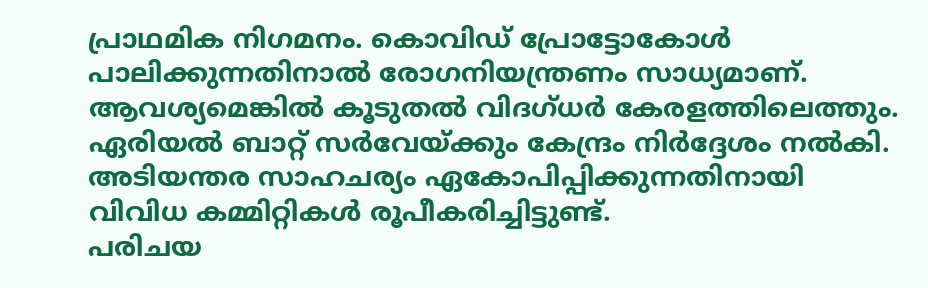പ്രാഥമിക നിഗമനം. കൊവിഡ് പ്രോട്ടോകോൾ പാലിക്കുന്നതിനാൽ രോഗനിയന്ത്രണം സാധ്യമാണ്. ആവശ്യമെങ്കിൽ കൂടുതൽ വിദഗ്ധര്‍ കേരളത്തിലെത്തും. ഏരിയല്‍ ബാറ്റ് സര്‍വേയ്ക്കും കേന്ദ്രം നിര്‍ദ്ദേശം നല്‍കി. അടിയന്തര സാഹചര്യം ഏകോപിപ്പിക്കുന്നതിനായി വിവിധ കമ്മിറ്റികള്‍ രൂപീകരിച്ചിട്ടുണ്ട്.
പരിചയ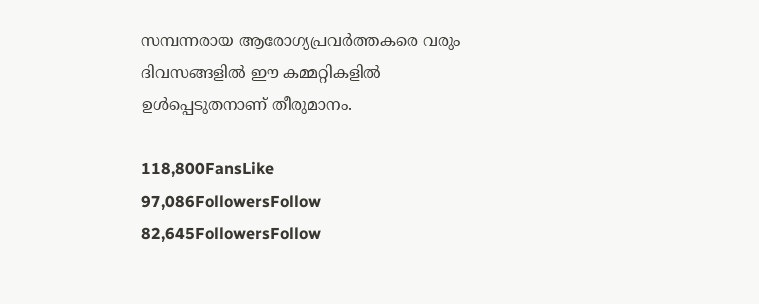സമ്പന്നരായ ആരോഗ്യപ്രവര്‍ത്തകരെ വരും ദിവസങ്ങളിൽ ഈ കമ്മറ്റികളിൽ ഉൾപ്പെടുതനാണ് തീരുമാനം.

118,800FansLike
97,086FollowersFollow
82,645FollowersFollow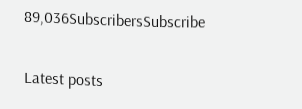89,036SubscribersSubscribe

Latest posts